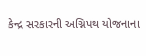કેન્દ્ર સરકારની અગ્નિપથ યોજનાના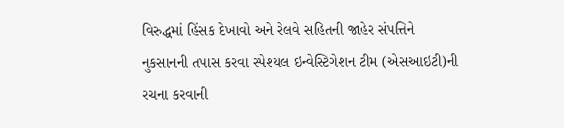વિરુદ્ધમાં હિંસક દેખાવો અને રેલવે સહિતની જાહેર સંપત્તિને નુકસાનની તપાસ કરવા સ્પેશ્યલ ઇન્વેસ્ટિગેશન ટીમ (એસઆઇટી)ની રચના કરવાની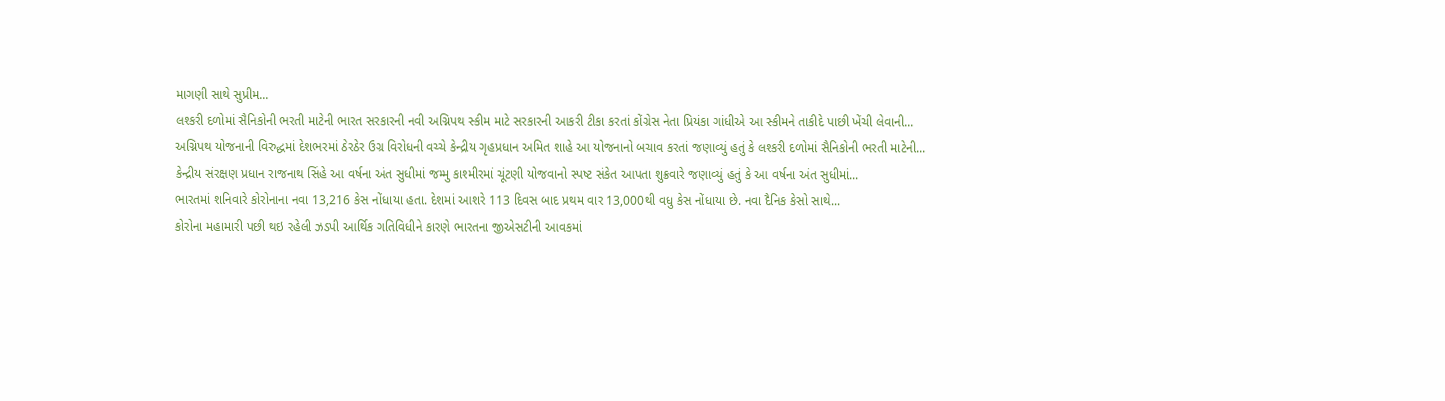માગણી સાથે સુપ્રીમ...
લશ્કરી દળોમાં સૈનિકોની ભરતી માટેની ભારત સરકારની નવી અગ્નિપથ સ્કીમ માટે સરકારની આકરી ટીકા કરતાં કોંગ્રેસ નેતા પ્રિયંકા ગાંધીએ આ સ્કીમને તાકીદે પાછી ખેંચી લેવાની...
અગ્નિપથ યોજનાની વિરુદ્ધમાં દેશભરમાં ઠેરઠેર ઉગ્ર વિરોધની વચ્ચે કેન્દ્રીય ગૃહપ્રધાન અમિત શાહે આ યોજનાનો બચાવ કરતાં જણાવ્યું હતું કે લશ્કરી દળોમાં સૈનિકોની ભરતી માટેની...
કેન્દ્રીય સંરક્ષણ પ્રધાન રાજનાથ સિંહે આ વર્ષના અંત સુધીમાં જમ્મુ કાશ્મીરમાં ચૂંટણી યોજવાનો સ્પષ્ટ સંકેત આપતા શુક્રવારે જણાવ્યું હતું કે આ વર્ષના અંત સુધીમાં...
ભારતમાં શનિવારે કોરોનાના નવા 13,216 કેસ નોંધાયા હતા. દેશમાં આશરે 113 દિવસ બાદ પ્રથમ વાર 13,000થી વધુ કેસ નોંધાયા છે. નવા દૈનિક કેસો સાથે...
કોરોના મહામારી પછી થઇ રહેલી ઝડપી આર્થિક ગતિવિધીને કારણે ભારતના જીએસટીની આવકમાં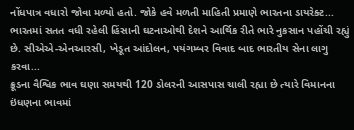નોંધપાત્ર વધારો જોવા મળ્યો હતો. જોકે હવે મળતી માહિતી પ્રમાણે ભારતના ડાયરેક્ટ...
ભારતમાં સતત વધી રહેલી હિંસાની ઘટનાઓથી દેશને આર્થિક રીતે ભારે નુકસાન પહોંચી રહ્યું છે. સીએએ-એનઆરસી, ખેડૂત આંદોલન, પયંગમ્બર વિવાદ બાદ ભારતીય સેના લાગુ કરવા...
ક્રૂડના વૈશ્વિક ભાવ ઘણા સમયથી 120 ડોલરની આસપાસ ચાલી રહ્યા છે ત્યારે વિમાનના ઇંધણના ભાવમાં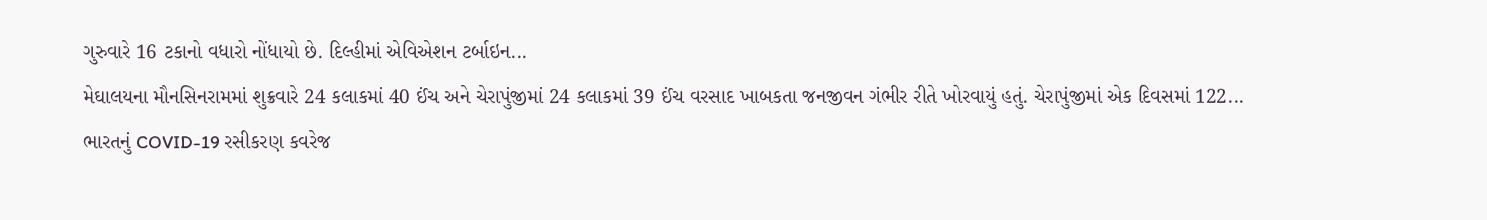ગુરુવારે 16 ટકાનો વધારો નોંધાયો છે. દિલ્હીમાં એવિએશન ટર્બાઇન...
મેઘાલયના મૌનસિનરામમાં શુક્રવારે 24 કલાકમાં 40 ઈંચ અને ચેરાપુંજીમાં 24 કલાકમાં 39 ઈંચ વરસાદ ખાબકતા જનજીવન ગંભીર રીતે ખોરવાયું હતું. ચેરાપુંજીમાં એક દિવસમાં 122...
ભારતનું COVID-19 રસીકરણ કવરેજ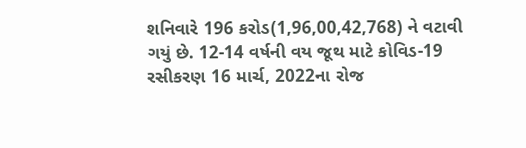શનિવારે 196 કરોડ(1,96,00,42,768) ને વટાવી ગયું છે. 12-14 વર્ષની વય જૂથ માટે કોવિડ-19 રસીકરણ 16 માર્ચ, 2022ના રોજ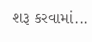શરૂ કરવામાં...